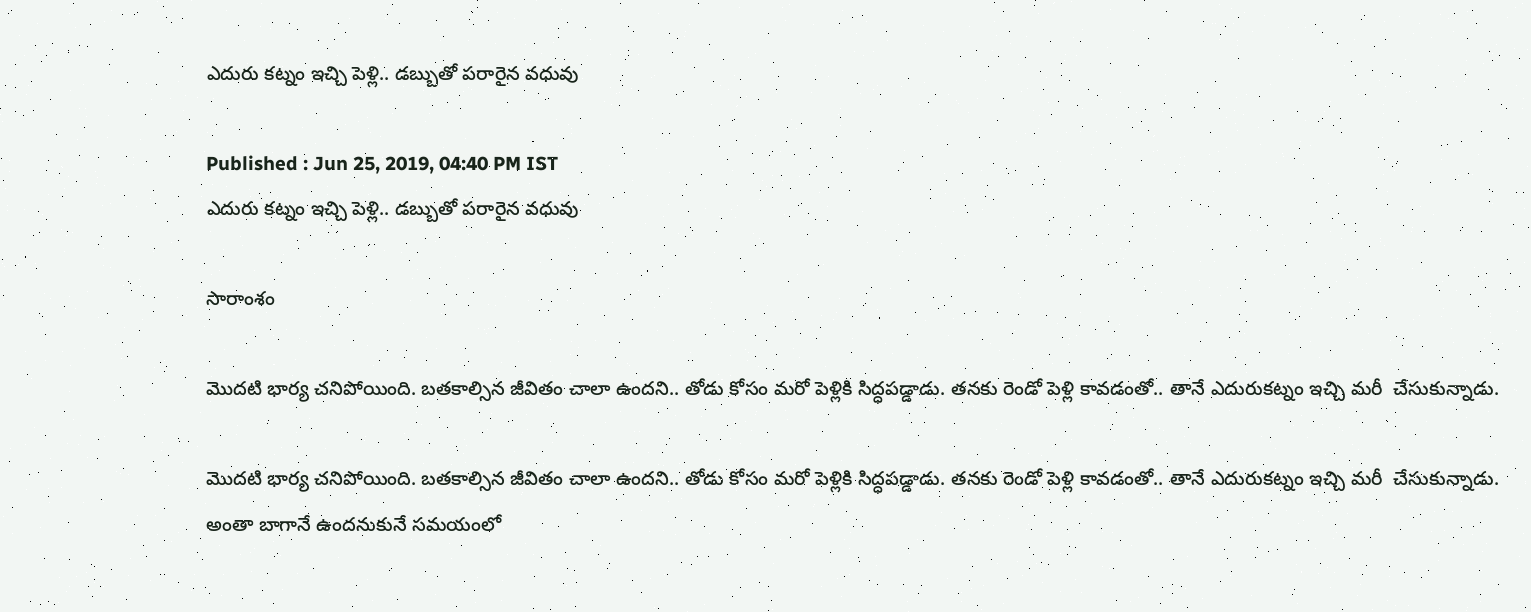ఎదురు కట్నం ఇచ్చి పెళ్లి.. డబ్బుతో పరారైన వధువు

Published : Jun 25, 2019, 04:40 PM IST
ఎదురు కట్నం ఇచ్చి పెళ్లి.. డబ్బుతో పరారైన వధువు

సారాంశం

మొదటి భార్య చనిపోయింది. బతకాల్సిన జీవితం చాలా ఉందని.. తోడు కోసం మరో పెళ్లికి సిద్ధపడ్డాడు. తనకు రెండో పెళ్లి కావడంతో.. తానే ఎదురుకట్నం ఇచ్చి మరీ  చేసుకున్నాడు.

మొదటి భార్య చనిపోయింది. బతకాల్సిన జీవితం చాలా ఉందని.. తోడు కోసం మరో పెళ్లికి సిద్ధపడ్డాడు. తనకు రెండో పెళ్లి కావడంతో.. తానే ఎదురుకట్నం ఇచ్చి మరీ  చేసుకున్నాడు. అంతా బాగానే ఉందనుకునే సమయంలో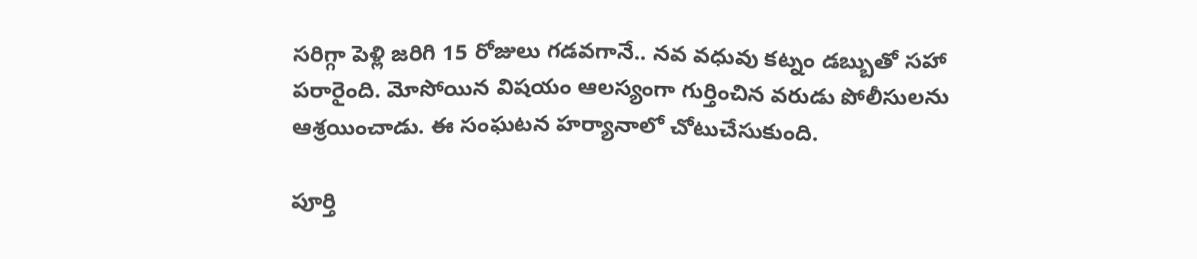సరిగ్గా పెళ్లి జరిగి 15 రోజులు గడవగానే.. నవ వధువు కట్నం డబ్బుతో సహా పరారైంది. మోసోయిన విషయం ఆలస్యంగా గుర్తించిన వరుడు పోలీసులను ఆశ్రయించాడు. ఈ సంఘటన హర్యానాలో చోటుచేసుకుంది.

పూర్తి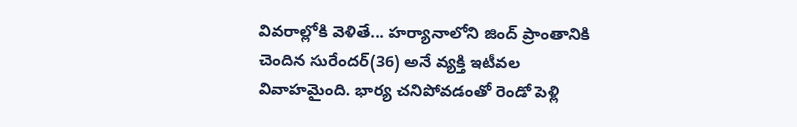వివరాల్లోకి వెళితే... హర్యానాలోని జింద్ ప్రాంతానికి చెందిన సురేందర్(36) అనే వ్యక్తి ఇటీవల వివాహమైంది. భార్య చనిపోవడంతో రెండో పెళ్లి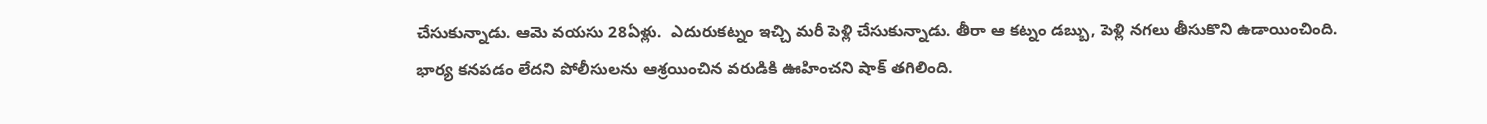చేసుకున్నాడు. ఆమె వయసు 28ఏళ్లు.  ఎదురుకట్నం ఇచ్చి మరీ పెళ్లి చేసుకున్నాడు. తీరా ఆ కట్నం డబ్బు, పెళ్లి నగలు తీసుకొని ఉడాయించింది. భార్య కనపడం లేదని పోలీసులను ఆశ్రయించిన వరుడికి ఊహించని షాక్ తగిలింది.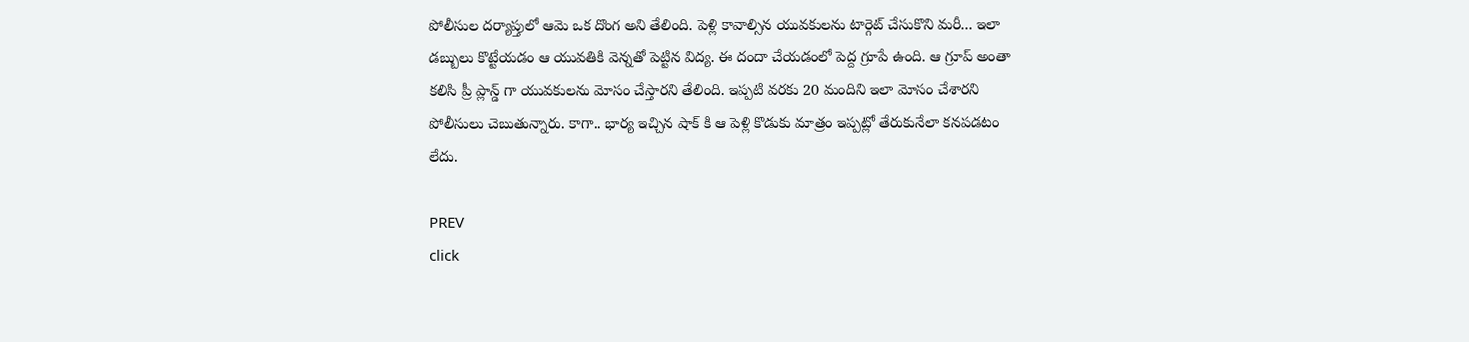పోలీసుల దర్యాప్తులో ఆమె ఒక దొంగ అని తేలింది. పెళ్లి కావాల్సిన యువకులను టార్గెట్ చేసుకొని మరీ... ఇలా డబ్బులు కొట్టేయడం ఆ యువతికి వెన్నతో పెట్టిన విద్య. ఈ దందా చేయడంలో పెద్ద గ్రూపే ఉంది. ఆ గ్రూప్ అంతా కలిసి ప్రీ ప్లాన్డ్ గా యువకులను మోసం చేస్తారని తేలింది. ఇప్పటి వరకు 20 మందిని ఇలా మోసం చేశారని పోలీసులు చెబుతున్నారు. కాగా.. భార్య ఇచ్చిన షాక్ కి ఆ పెళ్లి కొడుకు మాత్రం ఇప్పట్లో తేరుకునేలా కనపడటం లేదు.

PREV
click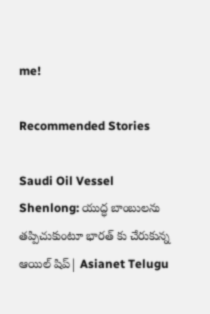me!

Recommended Stories

Saudi Oil Vessel Shenlong: యుద్ధ బాంబులను తప్పిచుకుంటూ భారత్ కు చేరుకున్న ఆయిల్ షిప్| Asianet Telugu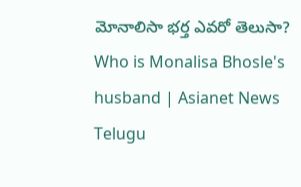మోనాలిసా భర్త ఎవరో తెలుసా? Who is Monalisa Bhosle's husband | Asianet News Telugu